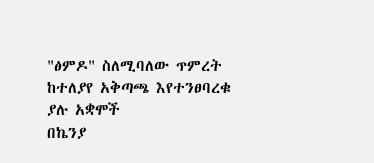"ፅምዶ" ስለሚባለው ጥምረት ከተለያየ አቅጣጫ እየተንፀባረቁ ያሉ አቋሞች
በኬንያ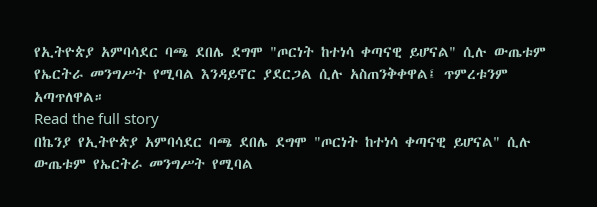የኢትዮጵያ አምባሳደር ባጫ ደበሌ ደግሞ "ጦርነት ከተነሳ ቀጣናዊ ይሆናል" ሲሉ ውጤቱም የኤርትራ መንግሥት የሚባል እንዳይኖር ያደርጋል ሲሉ አስጠንቅቀዋል፤ ጥምረቱንም አጣጥለዋል።
Read the full story
በኬንያ የኢትዮጵያ አምባሳደር ባጫ ደበሌ ደግሞ "ጦርነት ከተነሳ ቀጣናዊ ይሆናል" ሲሉ ውጤቱም የኤርትራ መንግሥት የሚባል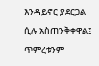እንዳይኖር ያደርጋል ሲሉ አስጠንቅቀዋል፤ ጥምረቱንም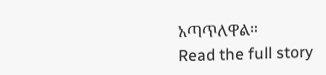አጣጥለዋል።
Read the full story